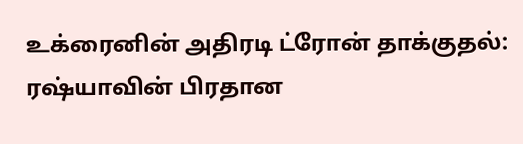உக்ரைனின் அதிரடி ட்ரோன் தாக்குதல்: ரஷ்யாவின் பிரதான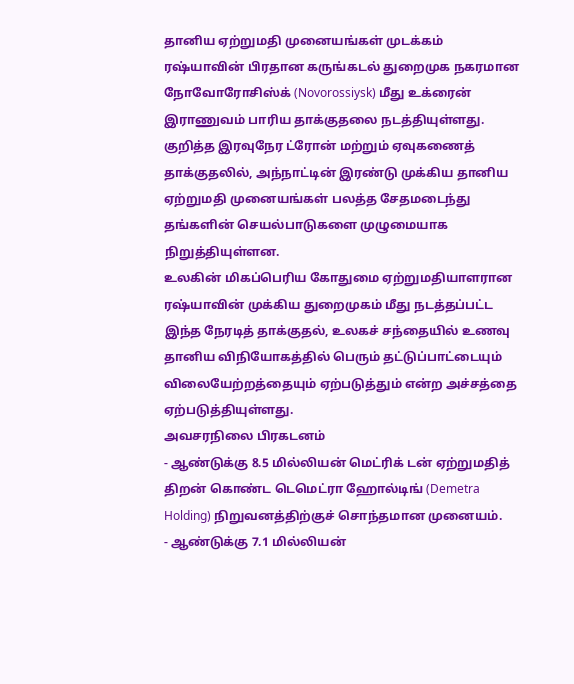தானிய ஏற்றுமதி முனையங்கள் முடக்கம்
ரஷ்யாவின் பிரதான கருங்கடல் துறைமுக நகரமான நோவோரோசிஸ்க் (Novorossiysk) மீது உக்ரைன் இராணுவம் பாரிய தாக்குதலை நடத்தியுள்ளது.
குறித்த இரவுநேர ட்ரோன் மற்றும் ஏவுகணைத் தாக்குதலில், அந்நாட்டின் இரண்டு முக்கிய தானிய ஏற்றுமதி முனையங்கள் பலத்த சேதமடைந்து தங்களின் செயல்பாடுகளை முழுமையாக நிறுத்தியுள்ளன.
உலகின் மிகப்பெரிய கோதுமை ஏற்றுமதியாளரான ரஷ்யாவின் முக்கிய துறைமுகம் மீது நடத்தப்பட்ட இந்த நேரடித் தாக்குதல், உலகச் சந்தையில் உணவு தானிய விநியோகத்தில் பெரும் தட்டுப்பாட்டையும் விலையேற்றத்தையும் ஏற்படுத்தும் என்ற அச்சத்தை ஏற்படுத்தியுள்ளது.
அவசரநிலை பிரகடனம்
- ஆண்டுக்கு 8.5 மில்லியன் மெட்ரிக் டன் ஏற்றுமதித் திறன் கொண்ட டெமெட்ரா ஹோல்டிங் (Demetra Holding) நிறுவனத்திற்குச் சொந்தமான முனையம்.
- ஆண்டுக்கு 7.1 மில்லியன்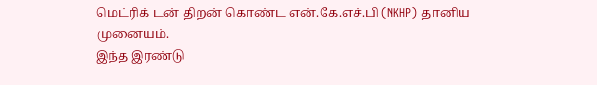மெட்ரிக் டன் திறன் கொண்ட என்.கே.எச்.பி (NKHP) தானிய முனையம்.
இந்த இரண்டு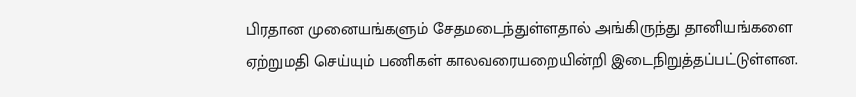பிரதான முனையங்களும் சேதமடைந்துள்ளதால் அங்கிருந்து தானியங்களை ஏற்றுமதி செய்யும் பணிகள் காலவரையறையின்றி இடைநிறுத்தப்பட்டுள்ளன.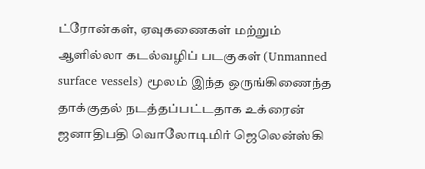ட்ரோன்கள், ஏவுகணைகள் மற்றும் ஆளில்லா கடல்வழிப் படகுகள் (Unmanned surface vessels) மூலம் இந்த ஒருங்கிணைந்த தாக்குதல் நடத்தப்பட்டதாக உக்ரைன் ஜனாதிபதி வொலோடிமிர் ஜெலென்ஸ்கி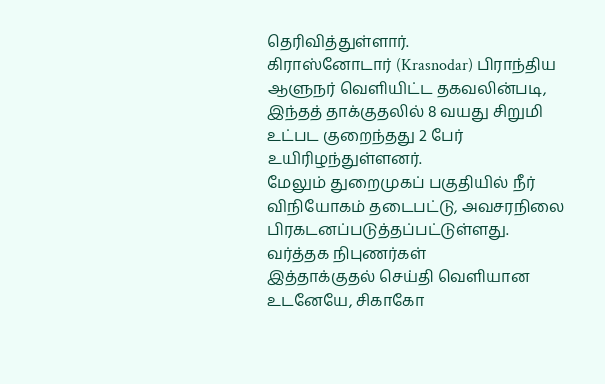தெரிவித்துள்ளார்.
கிராஸ்னோடார் (Krasnodar) பிராந்திய ஆளுநர் வெளியிட்ட தகவலின்படி, இந்தத் தாக்குதலில் 8 வயது சிறுமி உட்பட குறைந்தது 2 பேர் உயிரிழந்துள்ளனர்.
மேலும் துறைமுகப் பகுதியில் நீர் விநியோகம் தடைபட்டு, அவசரநிலை பிரகடனப்படுத்தப்பட்டுள்ளது.
வர்த்தக நிபுணர்கள்
இத்தாக்குதல் செய்தி வெளியான உடனேயே, சிகாகோ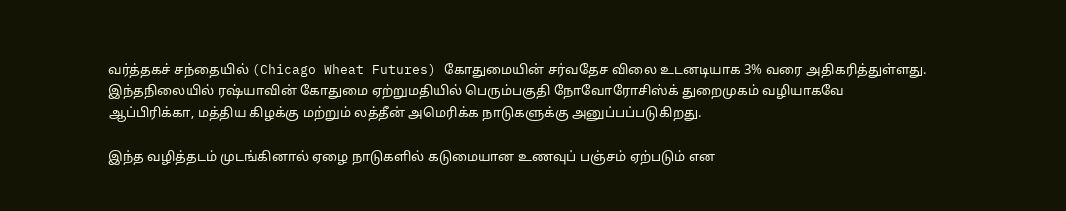வர்த்தகச் சந்தையில் (Chicago Wheat Futures) கோதுமையின் சர்வதேச விலை உடனடியாக 3% வரை அதிகரித்துள்ளது.
இந்தநிலையில் ரஷ்யாவின் கோதுமை ஏற்றுமதியில் பெரும்பகுதி நோவோரோசிஸ்க் துறைமுகம் வழியாகவே ஆப்பிரிக்கா, மத்திய கிழக்கு மற்றும் லத்தீன் அமெரிக்க நாடுகளுக்கு அனுப்பப்படுகிறது.

இந்த வழித்தடம் முடங்கினால் ஏழை நாடுகளில் கடுமையான உணவுப் பஞ்சம் ஏற்படும் என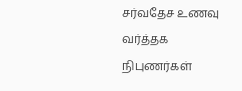சர்வதேச உணவு வர்த்தக நிபுணர்கள்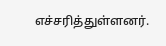எச்சரித்துள்ளனர்.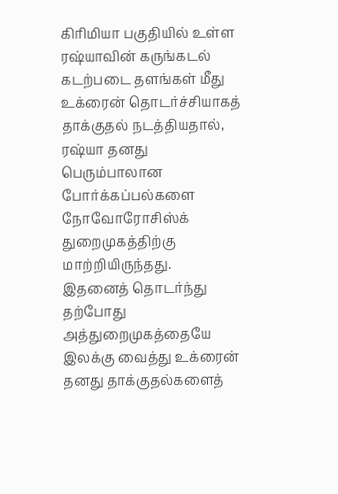கிரிமியா பகுதியில் உள்ள ரஷ்யாவின் கருங்கடல் கடற்படை தளங்கள் மீது உக்ரைன் தொடர்ச்சியாகத் தாக்குதல் நடத்தியதால், ரஷ்யா தனது பெரும்பாலான போர்க்கப்பல்களை நோவோரோசிஸ்க் துறைமுகத்திற்கு மாற்றியிருந்தது.
இதனைத் தொடர்ந்து தற்போது அத்துறைமுகத்தையே இலக்கு வைத்து உக்ரைன் தனது தாக்குதல்களைத்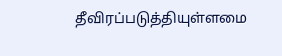தீவிரப்படுத்தியுள்ளமை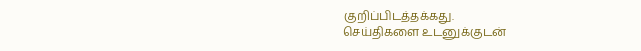குறிப்பிடத்தக்கது.
செய்திகளை உடனுக்குடன்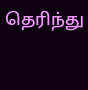தெரிந்து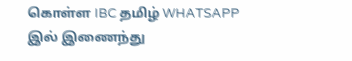கொள்ள IBC தமிழ் WHATSAPP இல் இணைந்து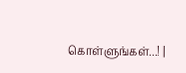கொள்ளுங்கள்...! |